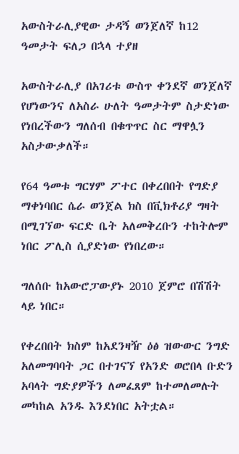አውስትራሊያዊው ታዳኝ ወንጀለኛ ከ12 ዓመታት ፍለጋ በኋላ ተያዘ

አውስትራሊያ በአገሪቱ ውስጥ ቀንደኛ ወንጀለኛ የሆነውንና ለአስራ ሁለት ዓመታትም ስታድነው የነበረችውን ግለሰብ በቁጥጥር ስር ማዋሏን አስታውቃለች።

የ64 ዓመቱ ግርሃም ፖተር በቀረበበት የግድያ ማቀነባበር ሴራ ወንጀል ክስ በቪክቶሪያ ግዛት በሚገኘው ፍርድ ቤት አለመቅረቡን ተከትሎም ነበር ፖሊስ ሲያድነው የነበረው።

ግለሰቡ ከአውሮፓውያኑ 2010 ጀምሮ በሽሽት ላይ ነበር።

የቀረበበት ክስም ከአደንዛዥ ዕፅ ዝውውር ንግድ አለመግባባት ጋር በተገናኘ የአንድ ወሮበላ ቡድን አባላት ግድያዎችን ለመፈጸም ከተመለመሉት መካከል አንዱ እንደነበር አትቷል።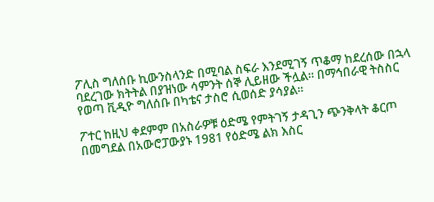ፖሊስ ግለሰቡ ኪውንስላንድ በሚባል ስፍራ እንደሚገኝ ጥቆማ ከደረሰው በኋላ ባደረገው ክትትል በያዝነው ሳምንት ሰኞ ሊይዘው ችሏል። በማኅበራዊ ትስስር የወጣ ቪዲዮ ግለሰቡ በካቴና ታስሮ ሲወሰድ ያሳያል።

ፖተር ከዚህ ቀደምም በአስራዎቹ ዕድሜ የምትገኝ ታዳጊን ጭንቅላት ቆርጦ በመግደል በአውሮፓውያኑ 1981 የዕድሜ ልክ እስር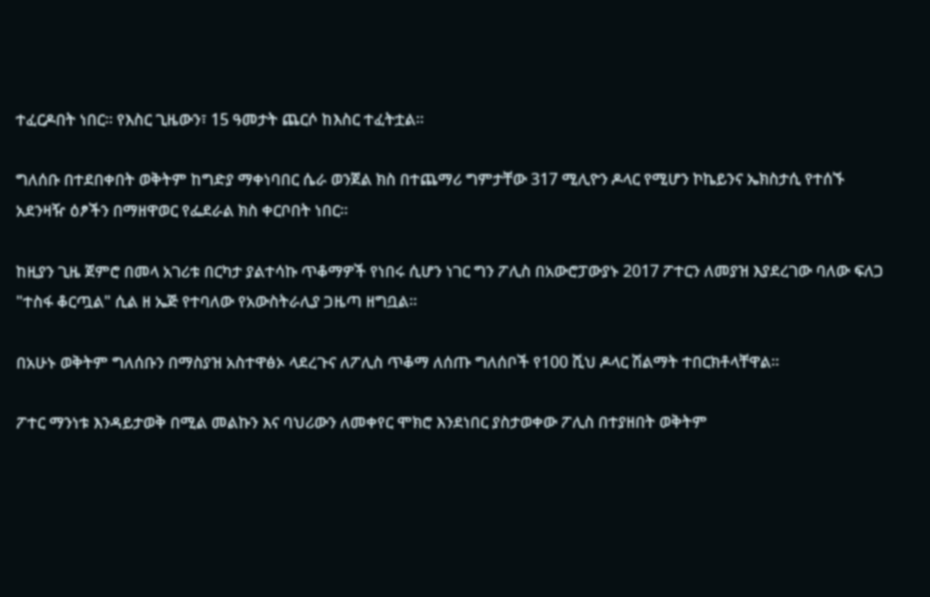ተፈርዶበት ነበር። የእስር ጊዜውን፣ 15 ዓመታት ጨርሶ ከእስር ተፈትቷል።

ግለሰቡ በተደበቀበት ወቅትም ከግድያ ማቀነባበር ሴራ ወንጀል ክስ በተጨማሪ ግምታቸው 317 ሚሊዮን ዶላር የሚሆን ኮኬይንና ኤክስታሲ የተሰኙ አደንዛዥ ዕፆችን በማዘዋወር የፌደራል ክስ ቀርቦበት ነበር።

ከዚያን ጊዜ ጀምሮ በመላ አገሪቱ በርካታ ያልተሳኩ ጥቆማዎች የነበሩ ሲሆን ነገር ግን ፖሊስ በአውሮፓውያኑ 2017 ፖተርን ለመያዝ እያደረገው ባለው ፍለጋ "ተስፋ ቆርጧል" ሲል ዘ ኤጅ የተባለው የአውስትራሊያ ጋዜጣ ዘግቧል።

በአሁኑ ወቅትም ግለሰቡን በማስያዝ አስተዋፅኦ ላደረጉና ለፖሊስ ጥቆማ ለሰጡ ግለሰቦች የ100 ሺህ ዶላር ሽልማት ተበርክቶላቸዋል።

ፖተር ማንነቱ እንዳይታወቅ በሚል መልኩን እና ባህሪውን ለመቀየር ሞክሮ እንደነበር ያስታወቀው ፖሊስ በተያዘበት ወቅትም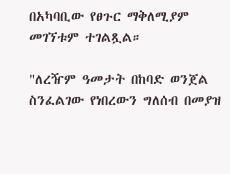በአካባቢው የፀጉር ማቅለሚያም መገኘቱም ተገልጿል።

"ለረዥም ዓመታት በከባድ ወንጀል ስንፈልገው የነበረውን ግለሰብ በመያዝ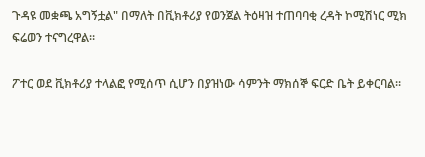ጉዳዩ መቋጫ አግኝቷል" በማለት በቪክቶሪያ የወንጀል ትዕዛዝ ተጠባባቂ ረዳት ኮሚሽነር ሚክ ፍሬወን ተናግረዋል።

ፖተር ወደ ቪክቶሪያ ተላልፎ የሚሰጥ ሲሆን በያዝነው ሳምንት ማክሰኞ ፍርድ ቤት ይቀርባል።